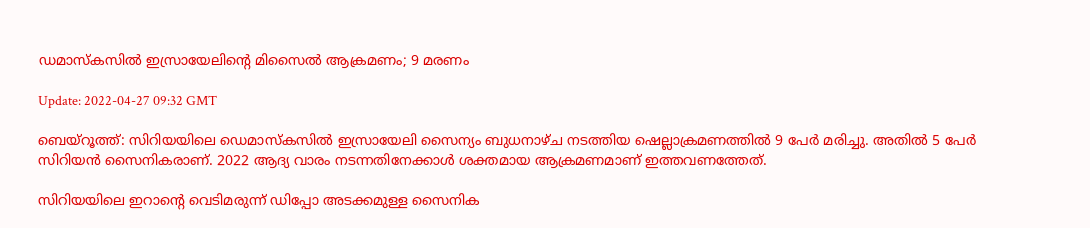ഡമാസ്‌കസില്‍ ഇസ്രായേലിന്റെ മിസൈല്‍ ആക്രമണം; 9 മരണം

Update: 2022-04-27 09:32 GMT

ബെയ്‌റൂത്ത്: സിറിയയിലെ ഡെമാസ്‌കസില്‍ ഇസ്രായേലി സൈന്യം ബുധനാഴ്ച നടത്തിയ ഷെല്ലാക്രമണത്തില്‍ 9 പേര്‍ മരിച്ചു. അതില്‍ 5 പേര്‍ സിറിയന്‍ സൈനികരാണ്. 2022 ആദ്യ വാരം നടന്നതിനേക്കാള്‍ ശക്തമായ ആക്രമണമാണ് ഇത്തവണത്തേത്.

സിറിയയിലെ ഇറാന്റെ വെടിമരുന്ന് ഡിപ്പോ അടക്കമുള്ള സൈനിക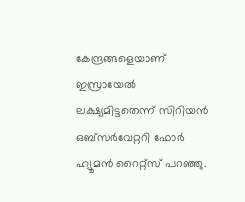കേന്ദ്രങ്ങളെയാണ് ഇസ്രായേല്‍ ലക്ഷ്യമിട്ടതെന്ന് സിറിയന്‍ ഒബ്‌സര്‍വേറ്ററി ഫോര്‍ ഹ്യൂമന്‍ റൈറ്റ്‌സ് പറഞ്ഞു.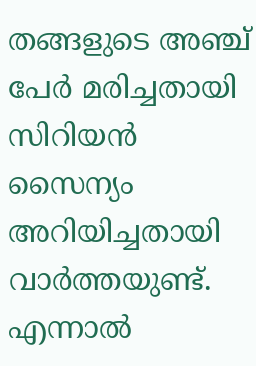തങ്ങളുടെ അഞ്ച് പേര്‍ മരിച്ചതായി സിറിയന്‍ സൈന്യം അറിയിച്ചതായി വാര്‍ത്തയുണ്ട്. എന്നാല്‍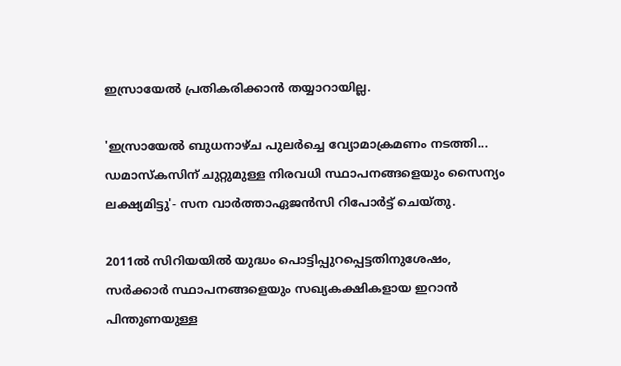ഇസ്രായേല്‍ പ്രതികരിക്കാന്‍ തയ്യാറായില്ല.

'ഇസ്രായേല്‍ ബുധനാഴ്ച പുലര്‍ച്ചെ വ്യോമാക്രമണം നടത്തി... ഡമാസ്‌കസിന് ചുറ്റുമുള്ള നിരവധി സ്ഥാപനങ്ങളെയും സൈന്യം ലക്ഷ്യമിട്ടു'- സന വാര്‍ത്താഏജന്‍സി റിപോര്‍ട്ട് ചെയ്തു.

2011ല്‍ സിറിയയില്‍ യുദ്ധം പൊട്ടിപ്പുറപ്പെട്ടതിനുശേഷം, സര്‍ക്കാര്‍ സ്ഥാപനങ്ങളെയും സഖ്യകക്ഷികളായ ഇറാന്‍ പിന്തുണയുള്ള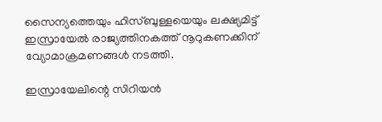സൈന്യത്തെയും ഹിസ്ബുള്ളയെയും ലക്ഷ്യമിട്ട് ഇസ്രായേല്‍ രാജ്യത്തിനകത്ത് നൂറുകണക്കിന് വ്യോമാക്രമണങ്ങള്‍ നടത്തി.

ഇസ്രായേലിന്റെ സിറിയന്‍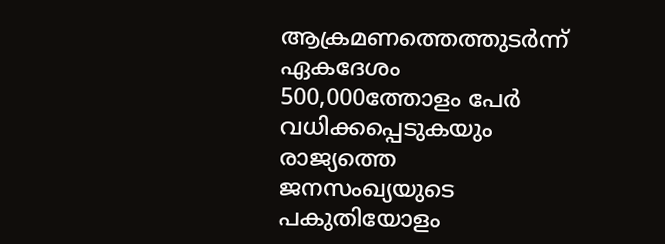ആക്രമണത്തെത്തുടര്‍ന്ന് ഏകദേശം 500,000ത്തോളം പേര്‍ വധിക്കപ്പെടുകയും രാജ്യത്തെ ജനസംഖ്യയുടെ പകുതിയോളം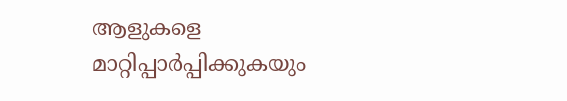ആളുകളെ മാറ്റിപ്പാര്‍പ്പിക്കുകയും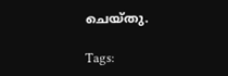ചെയ്തു.

Tags: